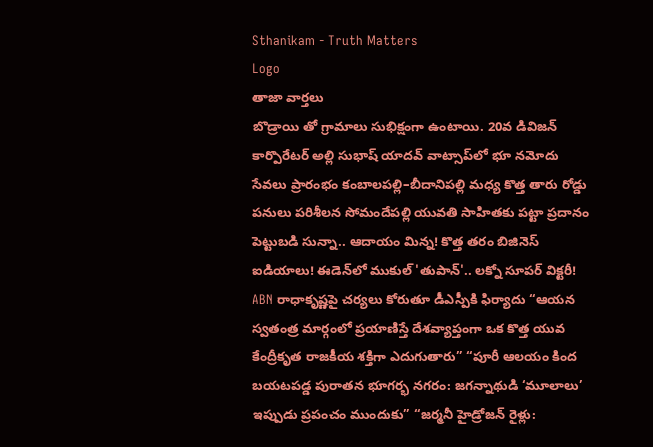Sthanikam - Truth Matters
Logo
తాజా వార్తలు
బొడ్రాయి తో గ్రామాలు సుభిక్షంగా ఉంటాయి. 20వ డివిజన్ కార్పొరేటర్ అల్లి సుభాష్ యాదవ్ వాట్సాప్‌లో భూ నమోదు సేవలు ప్రారంభం కంబాలపల్లి–బీదానిపల్లి మధ్య కొత్త తారు రోడ్డు పనులు పరిశీలన సోమందేపల్లి యువతి సాహితకు పట్టా ప్రదానం పెట్టుబడి సున్నా.. ఆదాయం మిన్న! కొత్త తరం బిజినెస్ ఐడియాలు! ఈడెన్‌లో ముకుల్ 'తుపాన్'.. లక్నో సూపర్ విక్టరీ! ABN రాధాకృష్ణపై చర్యలు కోరుతూ డీఎస్పీకి ఫిర్యాదు “ఆయన స్వతంత్ర మార్గంలో ప్రయాణిస్తే దేశవ్యాప్తంగా ఒక కొత్త యువ కేంద్రీకృత రాజకీయ శక్తిగా ఎదుగుతారు” “పూరీ ఆలయం కింద బయటపడ్డ పురాతన భూగర్భ నగరం: జగన్నాథుడి ‘మూలాలు’ ఇప్పుడు ప్రపంచం ముందుకు” “జర్మనీ హైడ్రోజన్ రైళ్లు: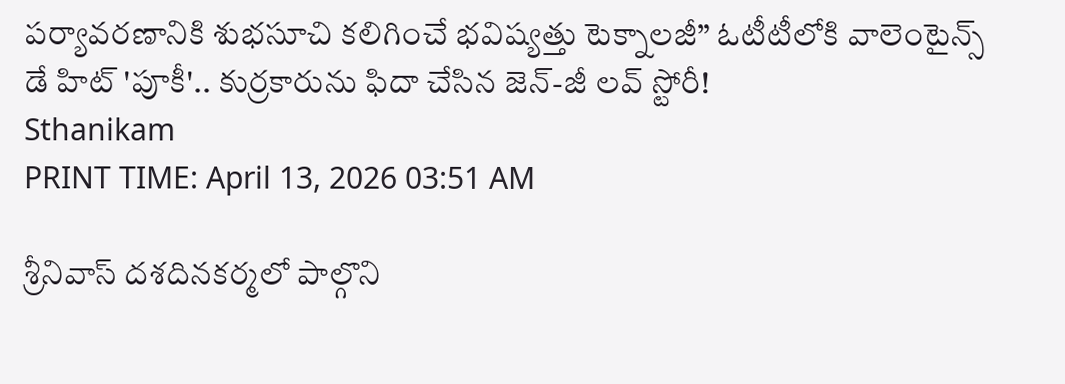పర్యావరణానికి శుభసూచి కలిగించే భవిష్యత్తు టెక్నాలజీ” ఓటీటీలోకి వాలెంటైన్స్ డే హిట్ 'పూకీ'.. కుర్రకారును ఫిదా చేసిన జెన్-జీ లవ్ స్టోరీ!
Sthanikam
PRINT TIME: April 13, 2026 03:51 AM

శ్రీనివాస్ దశదినకర్మలో పాల్గొని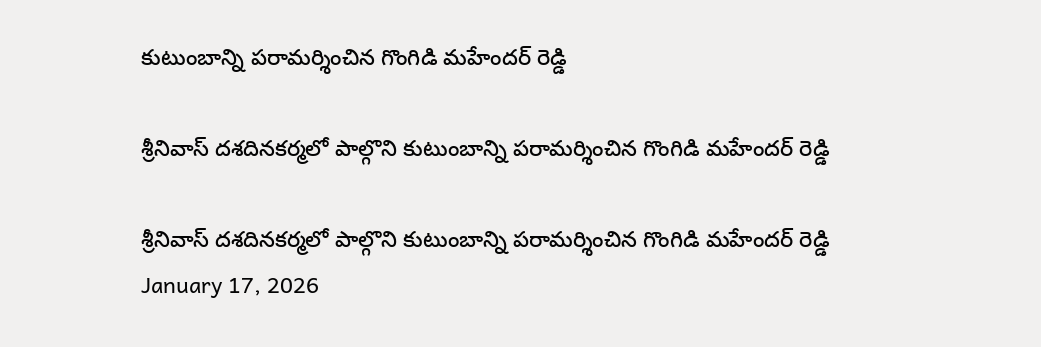కుటుంబాన్ని పరామర్శించిన గొంగిడి మహేందర్ రెడ్డి

శ్రీనివాస్ దశదినకర్మలో పాల్గొని కుటుంబాన్ని పరామర్శించిన గొంగిడి మహేందర్ రెడ్డి

శ్రీనివాస్ దశదినకర్మలో పాల్గొని కుటుంబాన్ని పరామర్శించిన గొంగిడి మహేందర్ రెడ్డి
January 17, 2026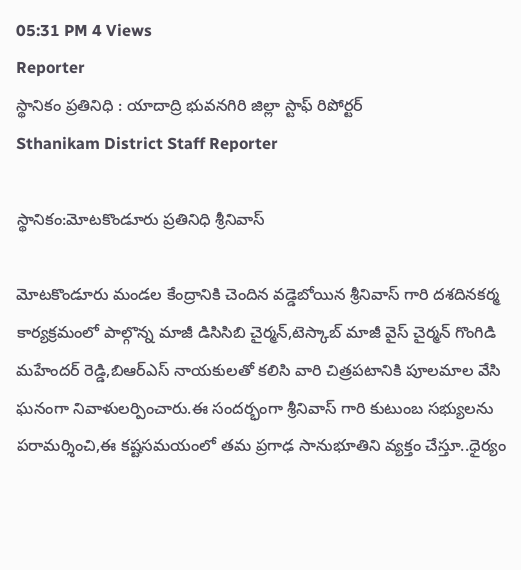05:31 PM 4 Views
Reporter
స్థానికం ప్రతినిధి : యాదాద్రి భువనగిరి జిల్లా స్టాఫ్ రిపోర్టర్
Sthanikam District Staff Reporter

స్థానికం:మోటకొండూరు ప్రతినిధి శ్రీనివాస్

మోటకొండూరు మండల కేంద్రానికి చెందిన వడ్డెబోయిన శ్రీనివాస్ గారి దశదినకర్మ కార్యక్రమంలో పాల్గొన్న మాజీ డిసిసిబి చైర్మన్,టెస్కాబ్ మాజీ వైస్ చైర్మన్ గొంగిడి మహేందర్ రెడ్డి,బిఆర్ఎస్ నాయకులతో కలిసి వారి చిత్రపటానికి పూలమాల వేసి ఘనంగా నివాళులర్పించారు.ఈ సందర్భంగా శ్రీనివాస్ గారి కుటుంబ సభ్యులను పరామర్శించి,ఈ కష్టసమయంలో తమ ప్రగాఢ సానుభూతిని వ్యక్తం చేస్తూ..ధైర్యం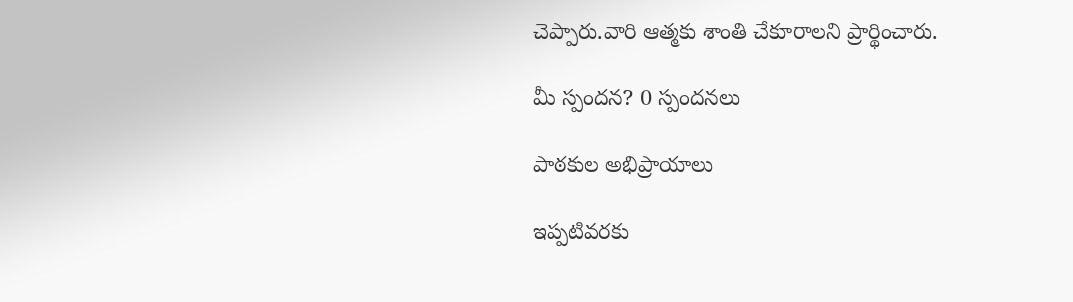చెప్పారు.వారి ఆత్మకు శాంతి చేకూరాలని ప్రార్థించారు.

మీ స్పందన? 0 స్పందనలు

పాఠకుల అభిప్రాయాలు

ఇప్పటివరకు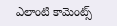ఎలాంటి కామెంట్స్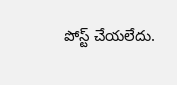పోస్ట్ చేయలేదు.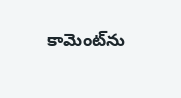కామెంట్‌ను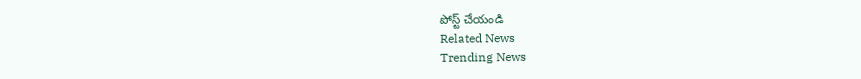పోస్ట్ చేయండి
Related News
Trending News